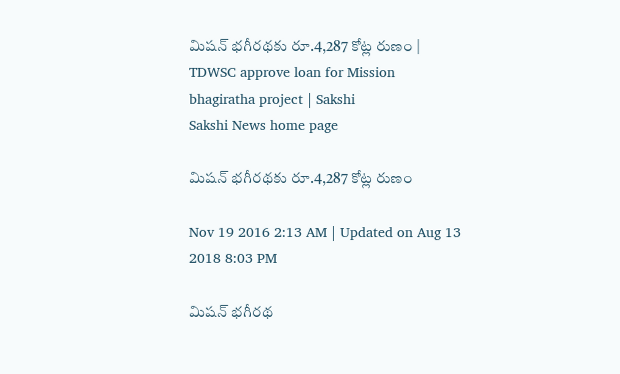మిషన్ భగీరథకు రూ.4,287 కోట్ల రుణం | TDWSC approve loan for Mission bhagiratha project | Sakshi
Sakshi News home page

మిషన్ భగీరథకు రూ.4,287 కోట్ల రుణం

Nov 19 2016 2:13 AM | Updated on Aug 13 2018 8:03 PM

మిషన్ భగీరథ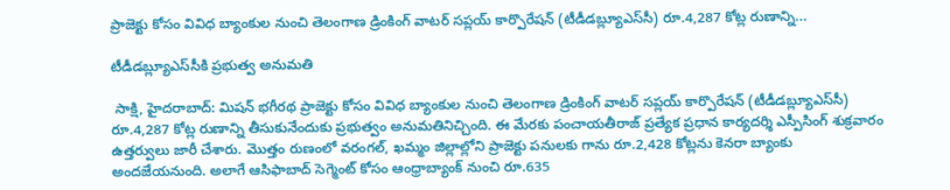ప్రాజెక్టు కోసం వివిధ బ్యాంకుల నుంచి తెలంగాణ డ్రింకింగ్ వాటర్ సప్లయ్ కార్పొరేషన్ (టీడీడబ్ల్యూఎస్‌సీ) రూ.4,287 కోట్ల రుణాన్ని...

టీడీడబ్ల్యూఎస్‌సీకి ప్రభుత్వ అనుమతి

 సాక్షి, హైదరాబాద్: మిషన్ భగీరథ ప్రాజెక్టు కోసం వివిధ బ్యాంకుల నుంచి తెలంగాణ డ్రింకింగ్ వాటర్ సప్లయ్ కార్పొరేషన్ (టీడీడబ్ల్యూఎస్‌సీ) రూ.4,287 కోట్ల రుణాన్ని తీసుకునేందుకు ప్రభుత్వం అనుమతినిచ్చింది. ఈ మేరకు పంచాయతీరాజ్ ప్రత్యేక ప్రధాన కార్యదర్శి ఎస్పీసింగ్ శుక్రవారం ఉత్తర్వులు జారీ చేశారు. మొత్తం రుణంలో వరంగల్, ఖమ్మం జిల్లాల్లోని ప్రాజెక్టు పనులకు గాను రూ.2,428 కోట్లను కెనరా బ్యాంకు అందజేయనుంది. అలాగే ఆసిఫాబాద్ సెగ్మెంట్ కోసం ఆంధ్రాబ్యాంక్ నుంచి రూ.635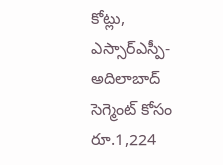కోట్లు, ఎస్సార్‌ఎస్పీ-అదిలాబాద్ సెగ్మెంట్ కోసం రూ.1,224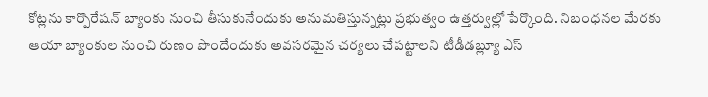కోట్లను కార్పొరేషన్ బ్యాంకు నుంచి తీసుకునేందుకు అనుమతిస్తున్నట్లు ప్రభుత్వం ఉత్తర్వుల్లో పేర్కొంది. నిబంధనల మేరకు ఆయా బ్యాంకుల నుంచి రుణం పొందేందుకు అవసరమైన చర్యలు చేపట్టాలని టీడీడబ్ల్యూ ఎస్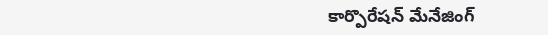కార్పొరేషన్ మేనేజింగ్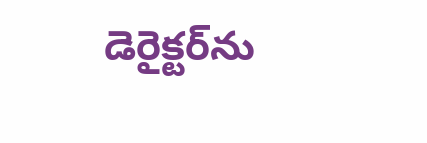డెరైక్టర్‌ను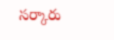సర్కారు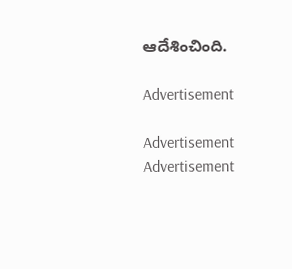ఆదేశించింది.

Advertisement

Advertisement
Advertisement